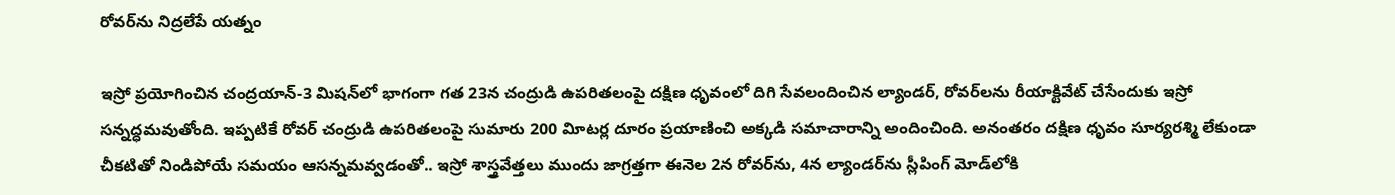రోవర్‌ను నిద్రలేపే యత్నం

ఇస్రో ప్రయోగించిన చంద్రయాన్‌-3 మిషన్‌లో భాగంగా గత 23న చంద్రుడి ఉపరితలంపై దక్షిణ ధృవంలో దిగి సేవలందించిన ల్యాండర్‌, రోవర్‌లను రీయాక్టివేట్‌ చేసేందుకు ఇస్రో సన్నద్ధమవుతోంది. ఇప్పటికే రోవర్‌ చంద్రుడి ఉపరితలంపై సుమారు 200 విూటర్ల దూరం ప్రయాణించి అక్కడి సమాచారాన్ని అందించింది. అనంతరం దక్షిణ ధృవం సూర్యరశ్మి లేకుండా చీకటితో నిండిపోయే సమయం ఆసన్నమవ్వడంతో.. ఇస్రో శాస్త్రవేత్తలు ముందు జాగ్రత్తగా ఈనెల 2న రోవర్‌ను, 4న ల్యాండర్‌ను స్లీపింగ్‌ మోడ్‌లోకి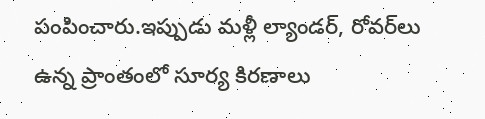పంపించారు.ఇప్పుడు మళ్లీ ల్యాండర్‌, రోవర్‌లు ఉన్న ప్రాంతంలో సూర్య కిరణాలు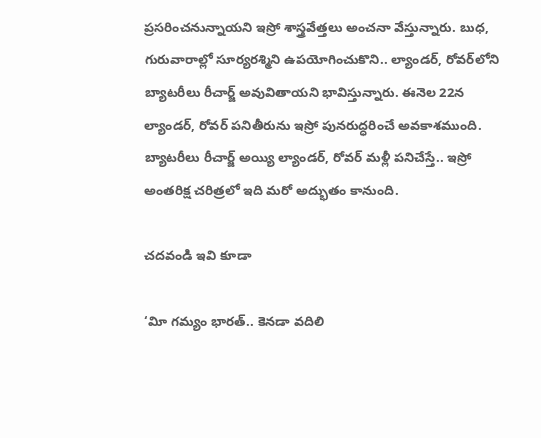ప్రసరించనున్నాయని ఇస్రో శాస్త్రవేత్తలు అంచనా వేస్తున్నారు. బుధ, గురువారాల్లో సూర్యరశ్మిని ఉపయోగించుకొని.. ల్యాండర్‌, రోవర్‌లోని బ్యాటరీలు రీచార్జ్‌ అవువితాయని భావిస్తున్నారు. ఈనెల 22న ల్యాండర్‌, రోవర్‌ పనితీరును ఇస్రో పునరుద్ధరించే అవకాశముంది. బ్యాటరీలు రీచార్జ్‌ అయ్యి ల్యాండర్‌, రోవర్‌ మళ్లీ పనిచేస్తే.. ఇస్రో అంతరిక్ష చరిత్రలో ఇది మరో అద్భుతం కానుంది.

చ‌దవండి ఇవి కూడా

‘విూ గమ్యం భారత్‌.. కెనడా వదిలి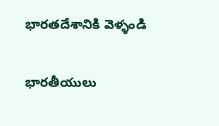భారతదేశానికి వెళ్ళండి

భారతీయులు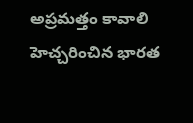అప్రమత్తం కావాలి హెచ్చరించిన భారత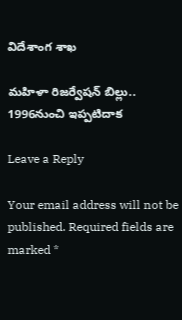విదేశాంగ శాఖ

మ‌హిళా రిజ‌ర్వేష‌న్‌ బిల్లు.. 1996నుంచి ఇప్ప‌టిదాక‌

Leave a Reply

Your email address will not be published. Required fields are marked *